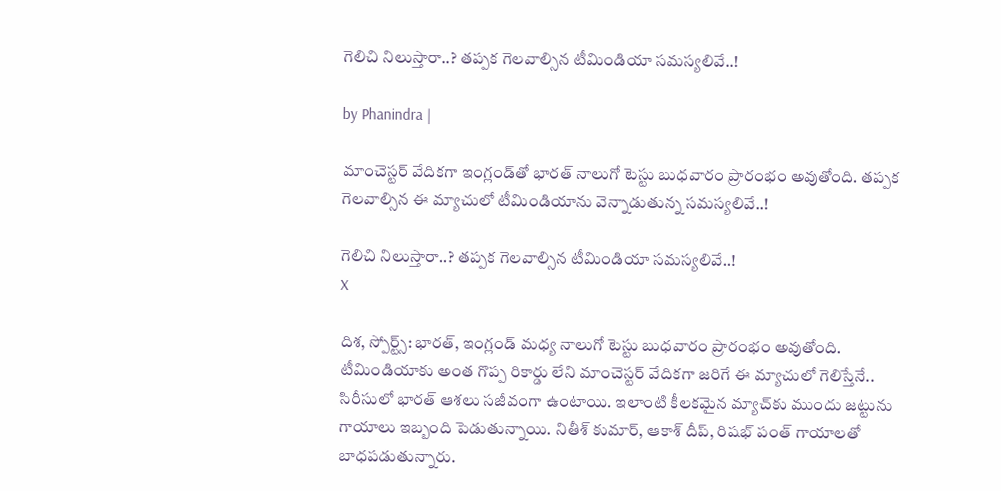గెలిచి నిలుస్తారా..? తప్పక గెలవాల్సిన టీమిండియా సమస్యలివే..!

by Phanindra |

మాంచెస్టర్ వేదికగా ఇంగ్లండ్‌తో భారత్ నాలుగో టెస్టు బుధవారం ప్రారంభం అవుతోంది. తప్పక గెలవాల్సిన ఈ మ్యాచులో టీమిండియాను వెన్నాడుతున్న సమస్యలివే..!

గెలిచి నిలుస్తారా..? తప్పక గెలవాల్సిన టీమిండియా సమస్యలివే..!
X

దిశ, స్పోర్ట్స్: భారత్, ఇంగ్లండ్ మధ్య నాలుగో టెస్టు బుధవారం ప్రారంభం అవుతోంది. టీమిండియాకు అంత గొప్ప రికార్డు లేని మాంచెస్టర్ వేదికగా జరిగే ఈ మ్యాచులో గెలిస్తేనే.. సిరీసులో భారత్ ఆశలు సజీవంగా ఉంటాయి. ఇలాంటి కీలకమైన మ్యాచ్‌కు ముందు జట్టును గాయాలు ఇబ్బంది పెడుతున్నాయి. నితీశ్ కుమార్, ఆకాశ్ దీప్, రిషభ్ పంత్ గాయాలతో బాధపడుతున్నారు.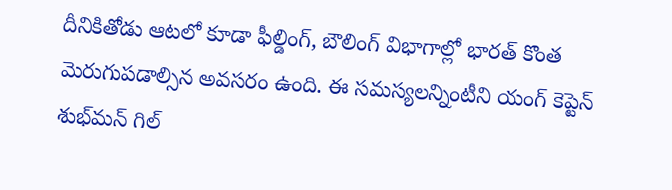దీనికితోడు ఆటలో కూడా ఫీల్డింగ్, బౌలింగ్ విభాగాల్లో భారత్ కొంత మెరుగుపడాల్సిన అవసరం ఉంది. ఈ సమస్యలన్నింటీని యంగ్ కెప్టెన్ శుభ్‌మన్ గిల్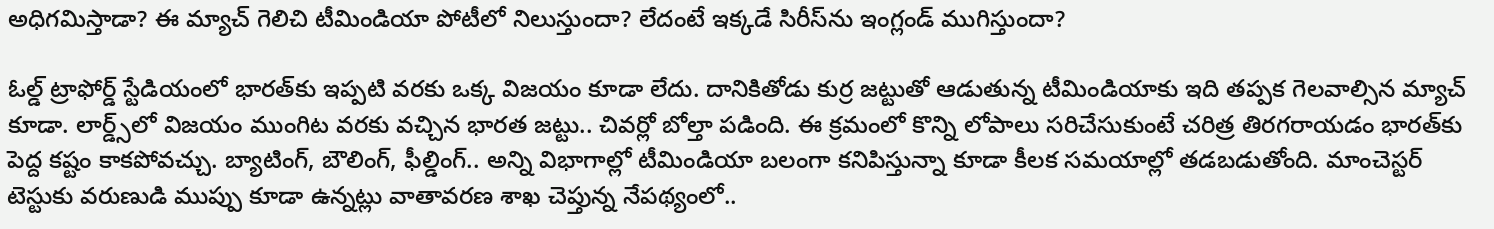అధిగమిస్తాడా? ఈ మ్యాచ్ గెలిచి టీమిండియా పోటీలో నిలుస్తుందా? లేదంటే ఇక్కడే సిరీస్‌ను ఇంగ్లండ్ ముగిస్తుందా?

ఓల్డ్ ట్రాఫోర్డ్ స్టేడియంలో భారత్‌కు ఇప్పటి వరకు ఒక్క విజయం కూడా లేదు. దానికితోడు కుర్ర జట్టుతో ఆడుతున్న టీమిండియాకు ఇది తప్పక గెలవాల్సిన మ్యాచ్ కూడా. లార్డ్స్‌లో విజయం ముంగిట వరకు వచ్చిన భారత జట్టు.. చివర్లో బోల్తా పడింది. ఈ క్రమంలో కొన్ని లోపాలు సరిచేసుకుంటే చరిత్ర తిరగరాయడం భారత్‌కు పెద్ద కష్టం కాకపోవచ్చు. బ్యాటింగ్, బౌలింగ్, ఫీల్డింగ్.. అన్ని విభాగాల్లో టీమిండియా బలంగా కనిపిస్తున్నా కూడా కీలక సమయాల్లో తడబడుతోంది. మాంచెస్టర్ టెస్టుకు వరుణుడి ముప్పు కూడా ఉన్నట్లు వాతావరణ శాఖ చెప్తున్న నేపథ్యంలో..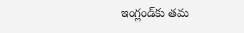ఇంగ్లండ్‌కు తమ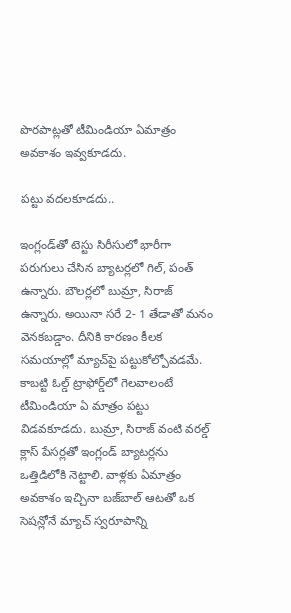పొరపాట్లతో టీమిండియా ఏమాత్రం అవకాశం ఇవ్వకూడదు.

పట్టు వదలకూడదు..

ఇంగ్లండ్‌తో టెస్టు సిరీసులో భారీగా పరుగులు చేసిన బ్యాటర్లలో గిల్, పంత్ ఉన్నారు. బౌలర్లలో బుమ్రా, సిరాజ్ ఉన్నారు. అయినా సరే 2- 1 తేడాతో మనం వెనకబడ్డాం. దీనికి కారణం కీలక సమయాల్లో మ్యాచ్‌పై పట్టుకోల్పోవడమే. కాబట్టి ఓల్డ్ ట్రాఫోర్డ్‌లో గెలవాలంటే టీమిండియా ఏ మాత్రం పట్టు విడవకూడదు. బుమ్రా, సిరాజ్ వంటి వరల్డ్ క్లాస్ పేసర్లతో ఇంగ్లండ్ బ్యాటర్లను ఒత్తిడిలోకి నెట్టాలి. వాళ్లకు ఏమాత్రం అవకాశం ఇచ్చినా బజ్‌బాల్ ఆటతో ఒక సెషన్లోనే మ్యాచ్ స్వరూపాన్ని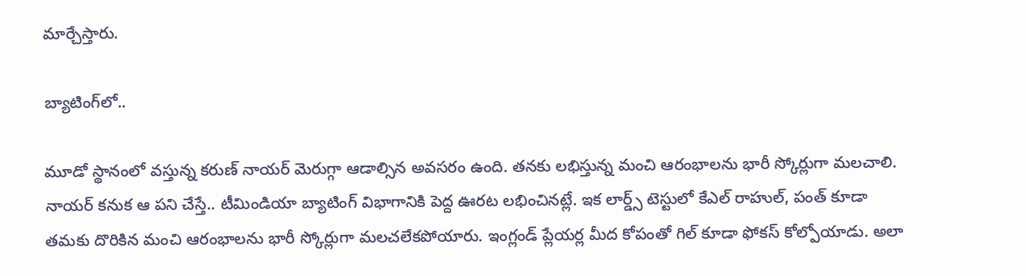మార్చేస్తారు.

బ్యాటింగ్‌లో..

మూడో స్థానంలో వస్తున్న కరుణ్ నాయర్ మెరుగ్గా ఆడాల్సిన అవసరం ఉంది. తనకు లభిస్తున్న మంచి ఆరంభాలను భారీ స్కోర్లుగా మలచాలి. నాయర్ కనుక ఆ పని చేస్తే.. టీమిండియా బ్యాటింగ్ విభాగానికి పెద్ద ఊరట లభించినట్లే. ఇక లార్డ్స్ టెస్టులో కేఎల్ రాహుల్, పంత్ కూడా తమకు దొరికిన మంచి ఆరంభాలను భారీ స్కోర్లుగా మలచలేకపోయారు. ఇంగ్లండ్ ప్లేయర్ల మీద కోపంతో గిల్ కూడా ఫోకస్ కోల్పోయాడు. అలా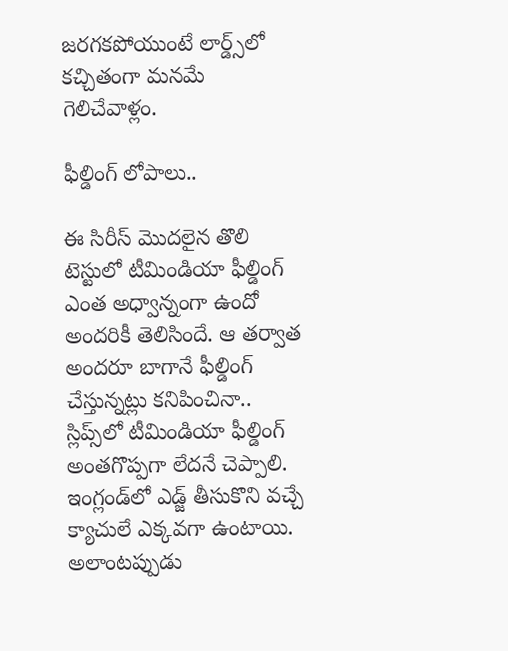జరగకపోయుంటే లార్డ్స్‌లో కచ్చితంగా మనమే గెలిచేవాళ్లం.

ఫీల్డింగ్ లోపాలు..

ఈ సిరీస్ మొదలైన తొలి టెస్టులో టీమిండియా ఫీల్డింగ్ ఎంత అధ్వాన్నంగా ఉందో అందరికీ తెలిసిందే. ఆ తర్వాత అందరూ బాగానే ఫీల్డింగ్ చేస్తున్నట్లు కనిపించినా.. స్లిప్స్‌లో టీమిండియా ఫీల్డింగ్ అంతగొప్పగా లేదనే చెప్పాలి. ఇంగ్లండ్‌లో ఎడ్జ్‌ తీసుకొని వచ్చే క్యాచులే ఎక్కవగా ఉంటాయి. అలాంటప్పుడు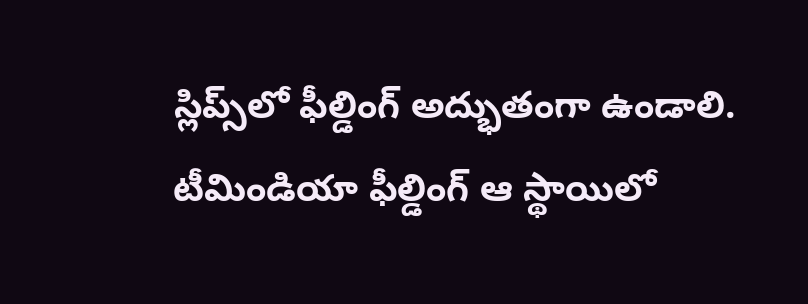స్లిప్స్‌లో ఫీల్డింగ్ అద్భుతంగా ఉండాలి. టీమిండియా ఫీల్డింగ్ ఆ స్థాయిలో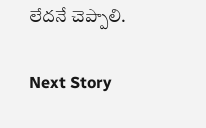లేదనే చెప్పాలి.

Next Story